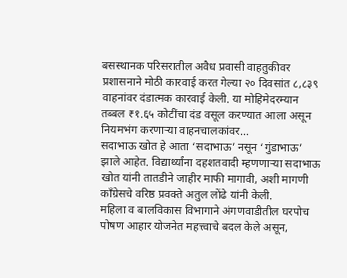बसस्थानक परिसरातील अवैध प्रवासी वाहतुकीवर प्रशासनाने मोठी कारवाई करत गेल्या २० दिवसांत ८,८३९ वाहनांवर दंडात्मक कारवाई केली. या मोहिमेदरम्यान तब्बल ₹१.६५ कोटींचा दंड वसूल करण्यात आला असून नियमभंग करणाऱ्या वाहनचालकांवर…
सदाभाऊ खोत हे आता ‘सदाभाऊ’ नसून ‘गुंडाभाऊ’ झाले आहेत. विद्यार्थ्यांना दहशतवादी म्हणणाऱ्या सदाभाऊ खोत यांनी तातडीने जाहीर माफी मागावी, अशी मागणी काँग्रेसचे वरिष्ठ प्रवक्ते अतुल लोंढे यांनी केली.
महिला व बालविकास विभागाने अंगणवाडीतील घरपोच पोषण आहार योजनेत महत्त्वाचे बदल केले असून,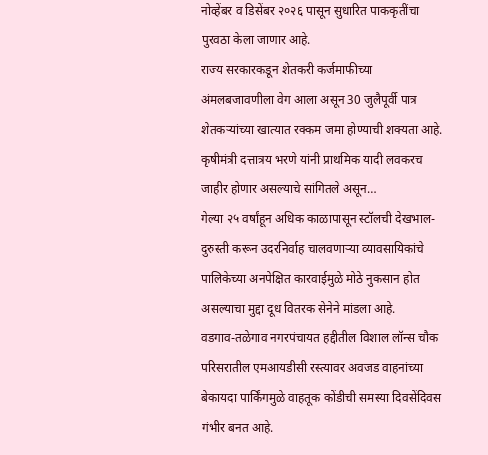नोव्हेंबर व डिसेंबर २०२६ पासून सुधारित पाककृतींचा पुरवठा केला जाणार आहे.
राज्य सरकारकडून शेतकरी कर्जमाफीच्या अंमलबजावणीला वेग आला असून 30 जुलैपूर्वी पात्र शेतकऱ्यांच्या खात्यात रक्कम जमा होण्याची शक्यता आहे. कृषीमंत्री दत्तात्रय भरणे यांनी प्राथमिक यादी लवकरच जाहीर होणार असल्याचे सांगितले असून…
गेल्या २५ वर्षांहून अधिक काळापासून स्टॉलची देखभाल-दुरुस्ती करून उदरनिर्वाह चालवणाऱ्या व्यावसायिकांचे पालिकेच्या अनपेक्षित कारवाईमुळे मोठे नुकसान होत असल्याचा मुद्दा दूध वितरक सेनेने मांडला आहे.
वडगाव-तळेगाव नगरपंचायत हद्दीतील विशाल लॉन्स चौक परिसरातील एमआयडीसी रस्त्यावर अवजड वाहनांच्या बेकायदा पार्किंगमुळे वाहतूक कोंडीची समस्या दिवसेंदिवस गंभीर बनत आहे.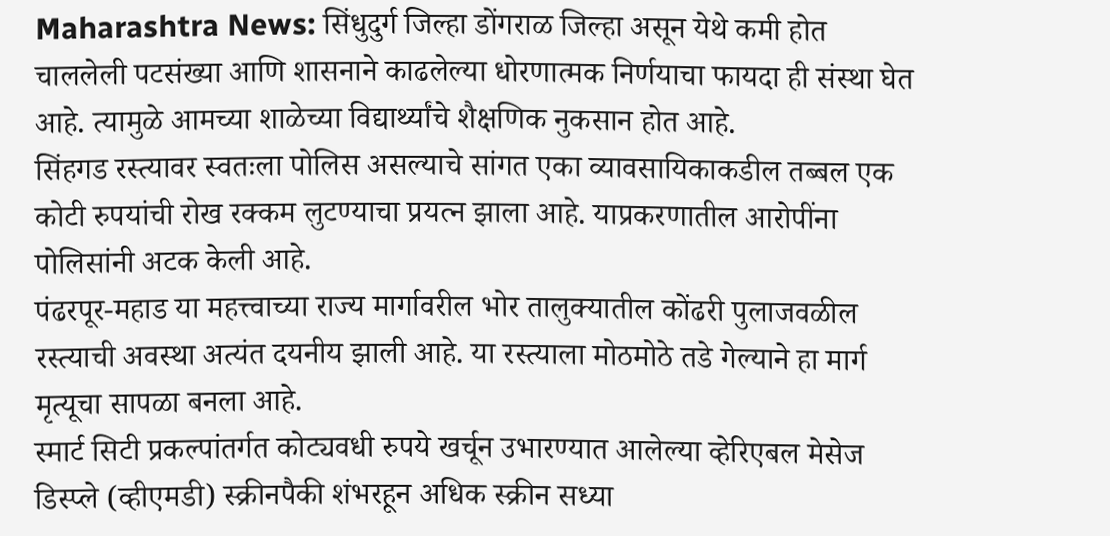Maharashtra News: सिंधुदुर्ग जिल्हा डोंगराळ जिल्हा असून येथे कमी होत चाललेली पटसंख्या आणि शासनाने काढलेल्या धोरणात्मक निर्णयाचा फायदा ही संस्था घेत आहे. त्यामुळे आमच्या शाळेच्या विद्यार्थ्यांचे शैक्षणिक नुकसान होत आहे.
सिंहगड रस्त्यावर स्वतःला पोलिस असल्याचे सांगत एका व्यावसायिकाकडील तब्बल एक कोटी रुपयांची रोख रक्कम लुटण्याचा प्रयत्न झाला आहे. याप्रकरणातील आरोपींना पोलिसांनी अटक केली आहे.
पंढरपूर-महाड या महत्त्वाच्या राज्य मार्गावरील भोर तालुक्यातील कोंढरी पुलाजवळील रस्त्याची अवस्था अत्यंत दयनीय झाली आहे. या रस्त्याला मोठमोठे तडे गेल्याने हा मार्ग मृत्यूचा सापळा बनला आहे.
स्मार्ट सिटी प्रकल्पांतर्गत कोट्यवधी रुपये खर्चून उभारण्यात आलेल्या व्हेरिएबल मेसेज डिस्प्ले (व्हीएमडी) स्क्रीनपैकी शंभरहून अधिक स्क्रीन सध्या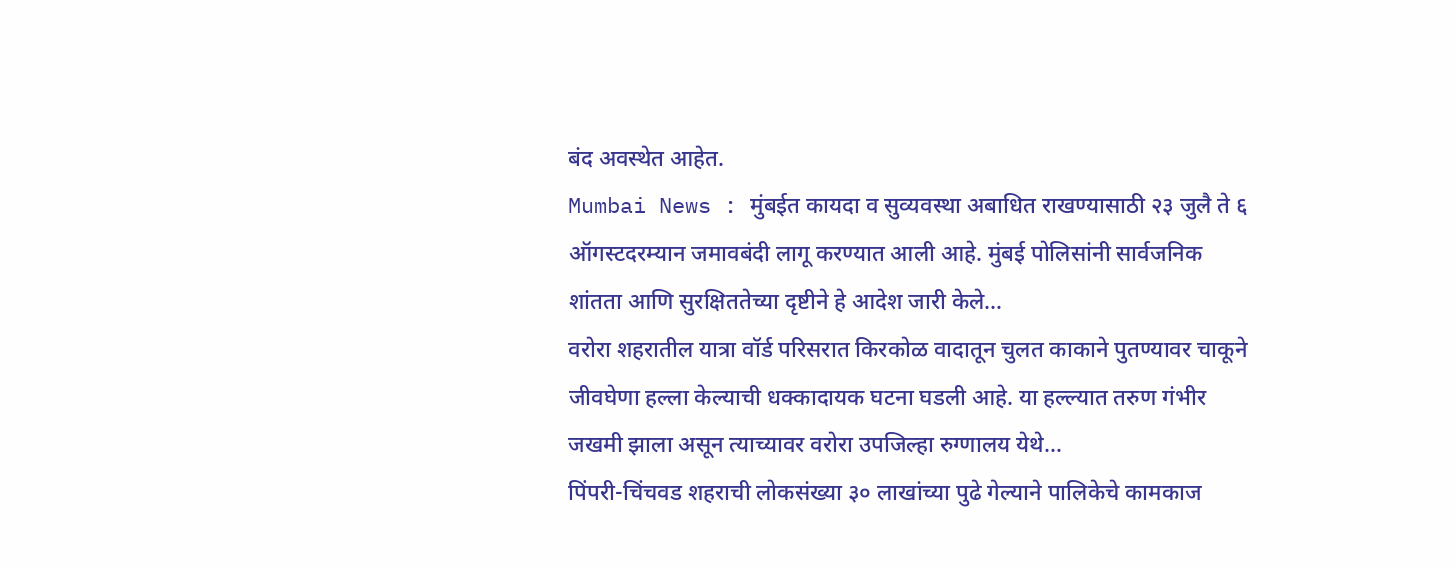बंद अवस्थेत आहेत.
Mumbai News : मुंबईत कायदा व सुव्यवस्था अबाधित राखण्यासाठी २३ जुलै ते ६ ऑगस्टदरम्यान जमावबंदी लागू करण्यात आली आहे. मुंबई पोलिसांनी सार्वजनिक शांतता आणि सुरक्षिततेच्या दृष्टीने हे आदेश जारी केले…
वरोरा शहरातील यात्रा वॉर्ड परिसरात किरकोळ वादातून चुलत काकाने पुतण्यावर चाकूने जीवघेणा हल्ला केल्याची धक्कादायक घटना घडली आहे. या हल्ल्यात तरुण गंभीर जखमी झाला असून त्याच्यावर वरोरा उपजिल्हा रुग्णालय येथे…
पिंपरी-चिंचवड शहराची लोकसंख्या ३० लाखांच्या पुढे गेल्याने पालिकेचे कामकाज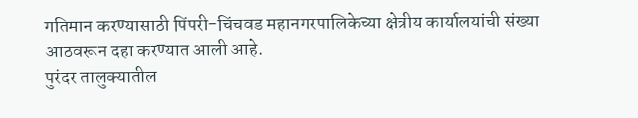गतिमान करण्यासाठी पिंपरी-चिंचवड महानगरपालिकेच्या क्षेत्रीय कार्यालयांची संख्या आठवरून दहा करण्यात आली आहे.
पुरंदर तालुक्यातील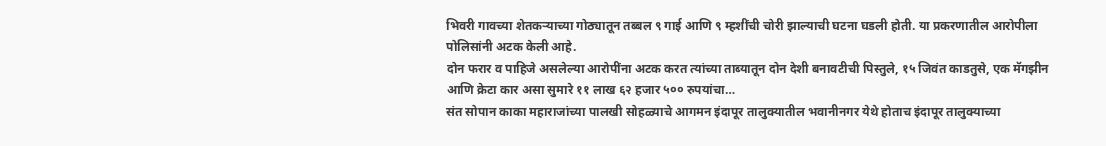भिवरी गावच्या शेतकऱ्याच्या गोठ्यातून तब्बल ९ गाई आणि ९ म्हशींची चोरी झाल्याची घटना घडली होती. या प्रकरणातील आरोपीला पोलिसांनी अटक केली आहे.
दोन फरार व पाहिजे असलेल्या आरोपींना अटक करत त्यांच्या ताब्यातून दोन देशी बनावटीची पिस्तुले, १५ जिवंत काडतुसे, एक मॅगझीन आणि क्रेटा कार असा सुमारे ११ लाख ६२ हजार ५०० रुपयांचा…
संत सोपान काका महाराजांच्या पालखी सोहळ्याचे आगमन इंदापूर तालुक्यातील भवानीनगर येथे होताच इंदापूर तालुक्याच्या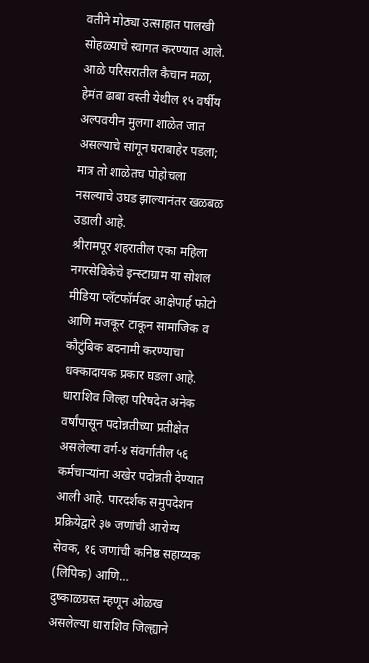वतीने मोठ्या उत्साहात पालखी सोहळ्याचे स्वागत करण्यात आले.
आळे परिसरातील कैचान मळा, हेमंत ढाबा वस्ती येथील १५ वर्षीय अल्पवयीन मुलगा शाळेत जात असल्याचे सांगून घराबाहेर पडला; मात्र तो शाळेतच पोहोचला नसल्याचे उघड झाल्यानंतर खळबळ उडाली आहे.
श्रीरामपूर शहरातील एका महिला नगरसेविकेचे इन्स्टाग्राम या सोशल मीडिया प्लॅटफॉर्मवर आक्षेपार्ह फोटो आणि मजकूर टाकून सामाजिक व कौटुंबिक बदनामी करण्याचा धक्कादायक प्रकार घडला आहे.
धाराशिव जिल्हा परिषदेत अनेक वर्षांपासून पदोन्नतीच्या प्रतीक्षेत असलेल्या वर्ग-४ संवर्गातील ५६ कर्मचाऱ्यांना अखेर पदोन्नती देण्यात आली आहे. पारदर्शक समुपदेशन प्रक्रियेद्वारे ३७ जणांची आरोग्य सेवक, १६ जणांची कनिष्ठ सहाय्यक (लिपिक) आणि…
दुष्काळग्रस्त म्हणून ओळख असलेल्या धाराशिव जिल्ह्याने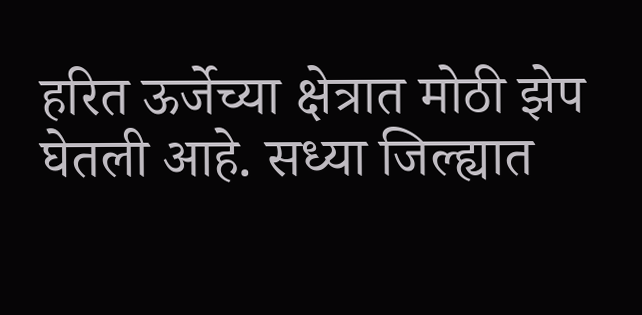हरित ऊर्जेच्या क्षेत्रात मोठी झेप घेतली आहे. सध्या जिल्ह्यात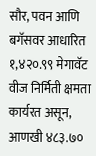सौर, पवन आणि बगॅसवर आधारित १,४२०.९९ मेगावॅट वीज निर्मिती क्षमता कार्यरत असून, आणखी ४८३.७०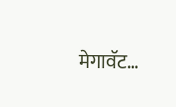मेगावॅट…